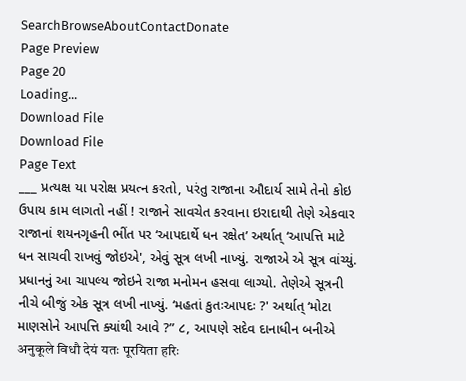SearchBrowseAboutContactDonate
Page Preview
Page 20
Loading...
Download File
Download File
Page Text
___ પ્રત્યક્ષ યા પરોક્ષ પ્રયત્ન કરતો, પરંતુ રાજાના ઔદાર્ય સામે તેનો કોઇ ઉપાય કામ લાગતો નહીં ! રાજાને સાવચેત કરવાના ઇરાદાથી તેણે એકવાર રાજાનાં શયનગૃહની ભીંત પર ‘આપદાર્થે ધન રક્ષેત’ અર્થાત્ ‘આપત્તિ માટે ધન સાચવી રાખવું જોઇએ', એવું સૂત્ર લખી નાખ્યું. રાજાએ એ સૂત્ર વાંચ્યું. પ્રધાનનું આ ચાપલ્ય જોઇને રાજા મનોમન હસવા લાગ્યો. તેણેએ સૂત્રની નીચે બીજું એક સૂત્ર લખી નાખ્યું. ‘મહતાં કુતઃઆપદઃ ?' અર્થાત્ ‘મોટા માણસોને આપત્તિ ક્યાંથી આવે ?” ૮, આપણે સદેવ દાનાધીન બનીએ अनुकूले विधौ देयं यतः पूरयिता हरिः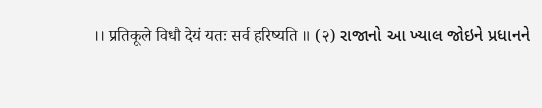।। प्रतिकूले विधौ देयं यतः सर्व हरिष्यति ॥ (२) રાજાનો આ ખ્યાલ જોઇને પ્રધાનને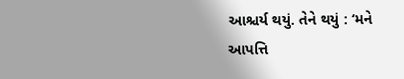આશ્ચર્ય થયું. તેને થયું : ‘મને આપત્તિ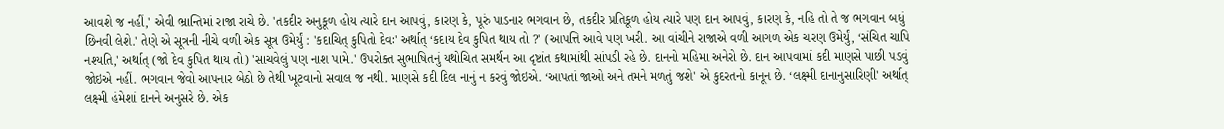આવશે જ નહીં,' એવી ભ્રાન્તિમાં રાજા રાચે છે. 'તકદીર અનુકૂળ હોય ત્યારે દાન આપવું, કારણ કે, પૂરું પાડનાર ભગવાન છે, તકદીર પ્રતિકૂળ હોય ત્યારે પણ દાન આપવું, કારણ કે, નહિ તો તે જ ભગવાન બધું છિનવી લેશે.' તેણે એ સૂત્રની નીચે વળી એક સૂત્ર ઉમેર્યું : 'કદાચિત્ કુપિતો દેવઃ' અર્થાત્ ‘કદાય દેવ કુપિત થાય તો ?' (આપત્તિ આવે પણ ખરી. આ વાંચીને રાજાએ વળી આગળ એક ચરણ ઉમેર્યું, ‘સંચિત ચાપિ નશ્યતિ,' અર્થાત્ (જો દેવ કુપિત થાય તો) 'સાચવેલું પણ નાશ પામે.' ઉપરોક્ત સુભાષિતનું યથોચિત સમર્થન આ દૃષ્ટાંત કથામાંથી સાંપડી રહે છે. દાનનો મહિમા અનેરો છે. દાન આપવામાં કદી માણસે પાછી પડવું જોઇએ નહીં. ભગવાન જેવો આપનાર બેઠો છે તેથી ખૂટવાનો સવાલ જ નથી. માણસે કદી દિલ નાનું ન કરવું જોઇએ. ‘આપતાં જાઓ અને તમને મળતું જશે' એ કુદરતનો કાનૂન છે. ‘લક્ષ્મી દાનાનુસારિણી' અર્થાત્ લક્ષ્મી હંમેશાં દાનને અનુસરે છે. એક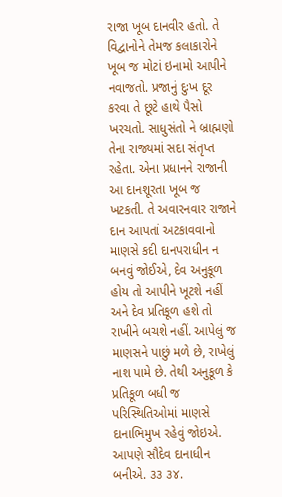રાજા ખૂબ દાનવીર હતો. તે વિદ્વાનોને તેમજ કલાકારોને ખૂબ જ મોટાં ઇનામો આપીને નવાજતો. પ્રજાનું દુઃખ દૂર કરવા તે છૂટે હાથે પૈસો ખરચતો. સાધુસંતો ને બ્રાહ્મણો તેના રાજ્યમાં સદા સંતૃપ્ત રહેતા. એના પ્રધાનને રાજાની આ દાનશૂરતા ખૂબ જ ખટકતી. તે અવારનવાર રાજાને દાન આપતાં અટકાવવાનો માણસે કદી દાનપરાધીન ન બનવું જોઈએ, દેવ અનુકૂળ હોય તો આપીને ખૂટશે નહીં અને દેવ પ્રતિકૂળ હશે તો રાખીને બચશે નહીં. આપેલું જ માણસને પાછું મળે છે, રાખેલું નાશ પામે છે. તેથી અનુકૂળ કે પ્રતિકૂળ બધી જ પરિસ્થિતિઓમાં માણસે દાનાભિમુખ રહેવું જોઇએ. આપણે સૌદેવ દાનાધીન બનીએ. ૩૩ ૩૪.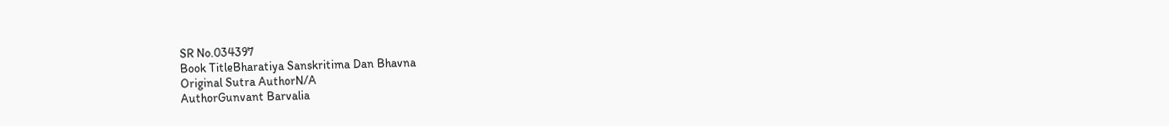SR No.034397
Book TitleBharatiya Sanskritima Dan Bhavna
Original Sutra AuthorN/A
AuthorGunvant Barvalia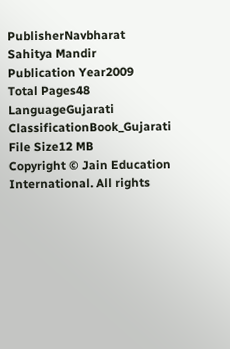PublisherNavbharat Sahitya Mandir
Publication Year2009
Total Pages48
LanguageGujarati
ClassificationBook_Gujarati
File Size12 MB
Copyright © Jain Education International. All rights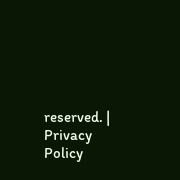reserved. | Privacy Policy